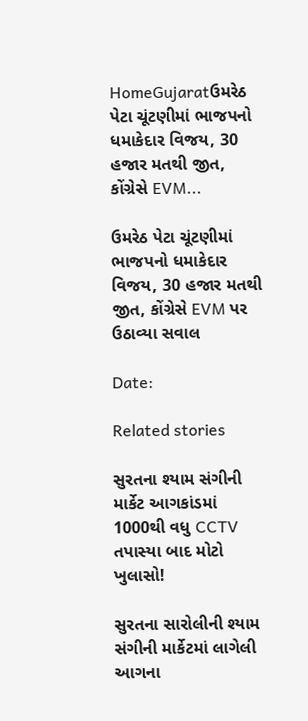HomeGujaratઉમરેઠ પેટા ચૂંટણીમાં ભાજપનો ધમાકેદાર વિજય, 30 હજાર મતથી જીત, કોંગ્રેસે EVM...

ઉમરેઠ પેટા ચૂંટણીમાં ભાજપનો ધમાકેદાર વિજય, 30 હજાર મતથી જીત, કોંગ્રેસે EVM પર ઉઠાવ્યા સવાલ

Date:

Related stories

સુરતના શ્યામ સંગીની માર્કેટ આગકાંડમાં 1000થી વધુ CCTV તપાસ્યા બાદ મોટો ખુલાસો!

સુરતના સારોલીની શ્યામ સંગીની માર્કેટમાં લાગેલી આગના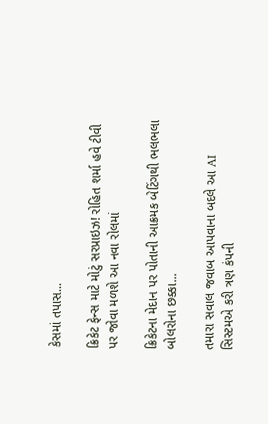કેસમાં તપાસ...

ક્રિકેટ ફેન્સ માટે મોટું સરપ્રાઇઝ! રોહિત શર્મા હવે ટીવી પર જોવા મળશે આ નવા રોલમાં

ક્રિકેટના મેદાન પર પોતાની આક્રમક બેટિંગથી ભલભલા બોલરોના છક્કા...

તમારા સવાલ જવાબ આપવાના બદલે આ AI સિસ્ટમએ કરી ત્રણ કંપની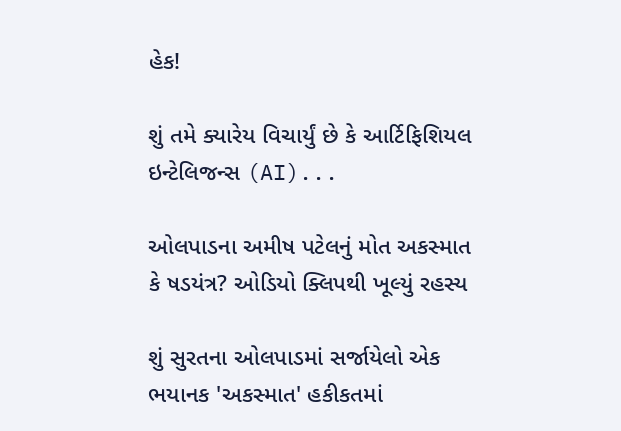હેક!

શું તમે ક્યારેય વિચાર્યું છે કે આર્ટિફિશિયલ ઇન્ટેલિજન્સ (AI)...

ઓલપાડના અમીષ પટેલનું મોત અકસ્માત કે ષડયંત્ર? ઓડિયો ક્લિપથી ખૂલ્યું રહસ્ય

શું સુરતના ઓલપાડમાં સર્જાયેલો એક ભયાનક 'અકસ્માત' હકીકતમાં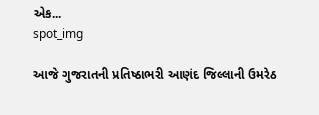એક...
spot_img

આજે ગુજરાતની પ્રતિષ્ઠાભરી આણંદ જિલ્લાની ઉમરેઠ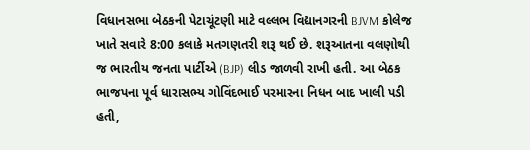વિધાનસભા બેઠકની પેટાચૂંટણી માટે વલ્લભ વિદ્યાનગરની BJVM કોલેજ ખાતે સવારે 8:00 કલાકે મતગણતરી શરૂ થઈ છે. શરૂઆતના વલણોથી જ ભારતીય જનતા પાર્ટીએ (BJP) લીડ જાળવી રાખી હતી. આ બેઠક ભાજપના પૂર્વ ધારાસભ્ય ગોવિંદભાઈ પરમારના નિધન બાદ ખાલી પડી હતી,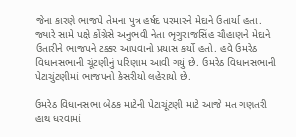જેના કારણે ભાજપે તેમના પુત્ર હર્ષદ પરમારને મેદાને ઉતાર્યા હતા. જ્યારે સામે પક્ષે કોંગ્રેસે અનુભવી નેતા ભૃગુરાજસિંહ ચૌહાણને મેદાને ઉતારીને ભાજપને ટક્કર આપવાનો પ્રયાસ કર્યો હતો. હવે ઉમરેઠ વિધાનસભાની ચૂંટણીનું પરિણામ આવી ગયું છે. ઉમરેઠ વિધાનસભાની પેટાચુંટણીમાં ભાજપનો કેસરીયો લહેરાયો છે.

ઉમરેઠ વિધાનસભા બેઠક માટેની પેટાચૂંટણી માટે આજે મત ગણતરી હાથ ધરવામાં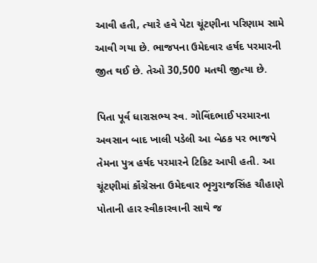આવી હતી, ત્યારે હવે પેટા ચૂંટણીના પરિણામ સામે આવી ગયા છે. ભાજપના ઉમેદવાર હર્ષદ પરમારની જીત થઈ છે. તેઓ 30,500 મતથી જીત્યા છે.

પિતા પૂર્વ ધારાસભ્ય સ્વ. ગોવિંદભાઈ પરમારના અવસાન બાદ ખાલી પડેલી આ બેઠક પર ભાજપે તેમના પુત્ર હર્ષદ પરમારને ટિકિટ આપી હતી. આ ચૂંટણીમાં કૉંગ્રેસના ઉમેદવાર ભૃગુરાજસિંહ ચૌહાણે પોતાની હાર સ્વીકારવાની સાથે જ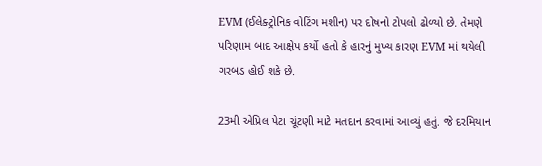EVM (ઈલેક્ટ્રોનિક વોટિંગ મશીન) પર દોષનો ટોપલો ઢોળ્યો છે. તેમણે પરિણામ બાદ આક્ષેપ કર્યો હતો કે હારનું મુખ્ય કારણ EVM માં થયેલી ગરબડ હોઈ શકે છે.

23મી એપ્રિલ પેટા ચૂંટણી માટે મતદાન કરવામાં આવ્યું હતું. જે દરમિયાન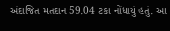અંદાજિત મતદાન 59.04 ટકા નોંધાયું હતું. આ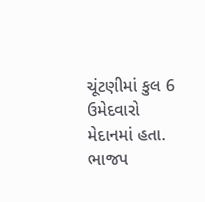ચૂંટણીમાં કુલ 6 ઉમેદવારો મેદાનમાં હતા. ભાજપ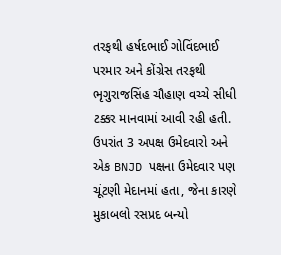તરફથી હર્ષદભાઈ ગોવિંદભાઈ પરમાર અને કોંગ્રેસ તરફથી ભૃગુરાજસિંહ ચૌહાણ વચ્ચે સીધી ટક્કર માનવામાં આવી રહી હતી. ઉપરાંત 3 અપક્ષ ઉમેદવારો અને એક BNJD પક્ષના ઉમેદવાર પણ ચૂંટણી મેદાનમાં હતા, જેના કારણે મુકાબલો રસપ્રદ બન્યો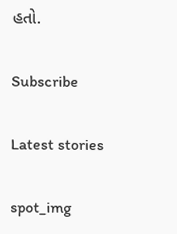હતો.

Subscribe

Latest stories

spot_img